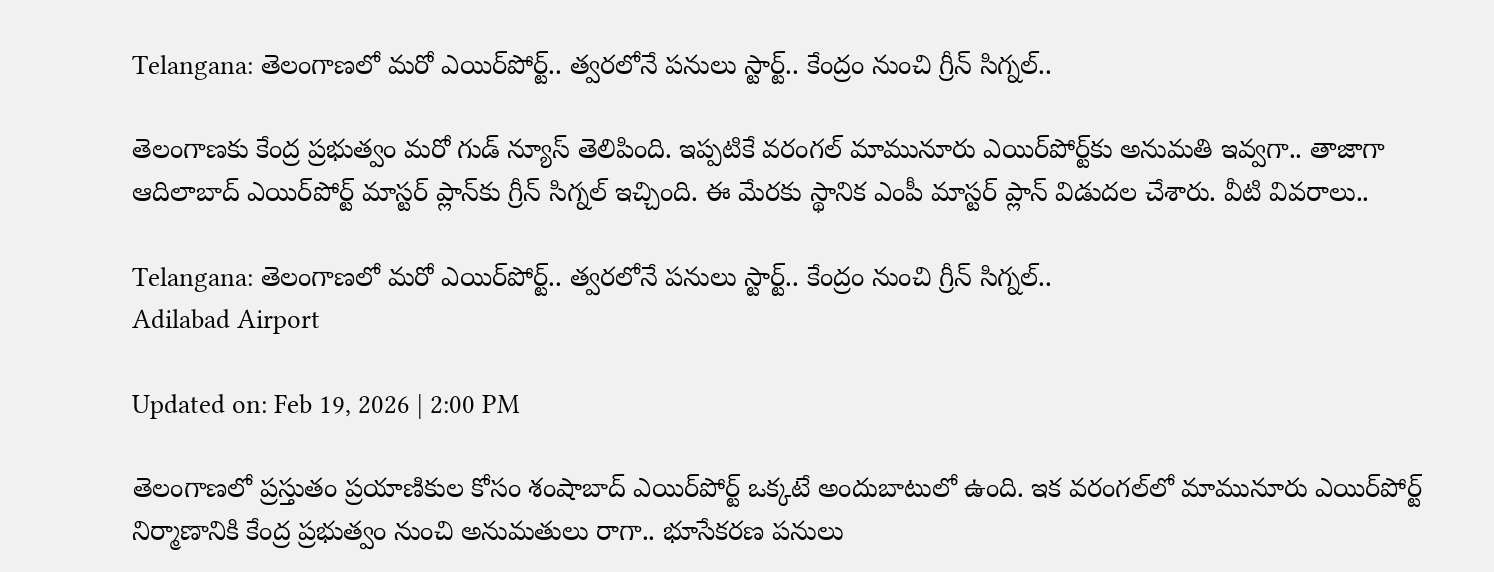Telangana: తెలంగాణలో మరో ఎయిర్‌పోర్ట్.. త్వరలోనే పనులు స్టార్ట్.. కేంద్రం నుంచి గ్రీన్ సిగ్నల్..

తెలంగాణకు కేంద్ర ప్రభుత్వం మరో గుడ్ న్యూస్ తెలిపింది. ఇప్పటికే వరంగల్ మామునూరు ఎయిర్‌పోర్ట్‌కు అనుమతి ఇవ్వగా.. తాజాగా ఆదిలాబాద్ ఎయిర్‌పోర్ట్ మాస్టర్ ప్లాన్‌కు గ్రీన్ సిగ్నల్ ఇచ్చింది. ఈ మేరకు స్థానిక ఎంపీ మాస్టర్ ప్లాన్ విడుదల చేశారు. వీటి వివరాలు..

Telangana: తెలంగాణలో మరో ఎయిర్‌పోర్ట్.. త్వరలోనే పనులు స్టార్ట్.. కేంద్రం నుంచి గ్రీన్ సిగ్నల్..
Adilabad Airport

Updated on: Feb 19, 2026 | 2:00 PM

తెలంగాణలో ప్రస్తుతం ప్రయాణికుల కోసం శంషాబాద్ ఎయిర్‌పోర్ట్ ఒక్కటే అందుబాటులో ఉంది. ఇక వరంగల్‌లో మామునూరు ఎయిర్‌పోర్ట్ నిర్మాణానికి కేంద్ర ప్రభుత్వం నుంచి అనుమతులు రాగా.. భూసేకరణ పనులు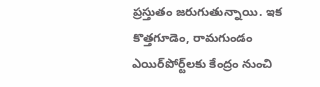ప్రస్తుతం జరుగుతున్నాయి. ఇక కొత్తగూడెం, రామగుండం ఎయిర్‌పోర్ట్‌లకు కేంద్రం నుంచి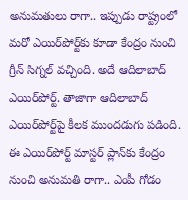అనుమతులు రాగా.. ఇప్పుడు రాష్ట్రంలో మరో ఎయిర్‌పోర్ట్‌కు కూడా కేంద్రం నుంచి గ్రీన్ సిగ్నల్ వచ్చింది. అదే ఆదిలాబాద్ ఎయిర్‌పోర్ట్. తాజాగా ఆదిలాబాద్ ఎయిర్‌పోర్ట్‌పై కీలక ముందడుగు పడింది. ఈ ఎయిర్‌పోర్ట్ మాస్టర్ ప్లాన్‌కు కేంద్రం నుంచి అనుమతి రాగా.. ఎంపీ గోడం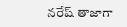నరేష్ తాజాగా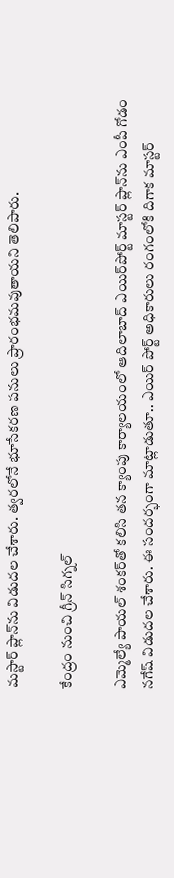మస్టార్ ప్లాన్‌ను విడుదల చేశారు. త్వరలోనే భూసేకరణ పనులు ప్రారంభమవుతాయని తెలిపారు.

కేంద్రం నుంచి గ్రీన్ సిగ్నల్

ఎమ్మెల్యే పాయల్ శంకర్‌తో కలిసి తన క్యాంపు కార్యాలయంలో ఆదిలాబాద్ ఎయిర్‌పోర్ట్ మాస్టర్ ప్లాన్‌ను ఎంపీ గోడం నగేష్ విడుదల చేశారు. ఈ సందర్భంగా మాట్లాడుతూ.. ఎయిర్ పోర్ట్ అధికారులు రంగంలోకి దిగాక మాస్టర్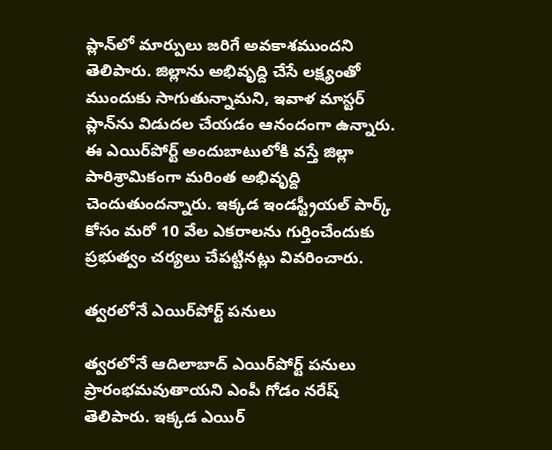ప్లాన్‌లో మార్పులు జరిగే అవకాశముందని తెలిపారు. జిల్లాను అభివృద్ది చేసే లక్ష్యంతో ముందుకు సాగుతున్నామని, ఇవాళ మాస్టర్ ప్లాన్‌ను విడుదల చేయడం ఆనందంగా ఉన్నారు. ఈ ఎయిర్‌పోర్ట్ అందుబాటులోకి వస్తే జిల్లా పారిశ్రామికంగా మరింత అభివృద్ది చెందుతుందన్నారు. ఇక్కడ ఇండస్ట్రీయల్ పార్క్ కోసం మరో 10 వేల ఎకరాలను గుర్తించేందుకు ప్రభుత్వం చర్యలు చేపట్టినట్లు వివరించారు.

త్వరలోనే ఎయిర్‌పోర్ట్ పనులు

త్వరలోనే ఆదిలాబాద్ ఎయిర్‌పోర్ట్ పనులు ప్రారంభమవుతాయని ఎంపీ గోడం నరేష్ తెలిపారు. ఇక్కడ ఎయిర్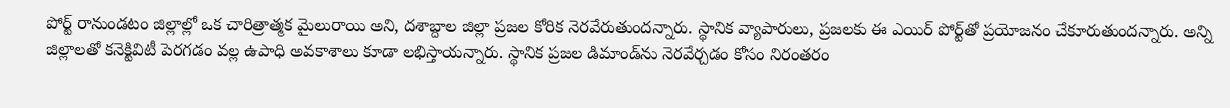పోర్ట్ రానుండటం జిల్లాల్లో ఒక చారిత్రాత్మక మైలురాయి అని, దశాబ్దాల జిల్లా ప్రజల కోరిక నెరవేరుతుందన్నారు. స్థానిక వ్యాపారులు, ప్రజలకు ఈ ఎయిర్ పోర్ట్‌తో ప్రయోజనం చేకూరుతుందన్నారు. అన్ని జిల్లాలతో కనెక్టివిటీ పెరగడం వల్ల ఉపాధి అవకాశాలు కూడా లభిస్తాయన్నారు. స్థానిక ప్రజల డిమాండ్‌ను నెరవేర్చడం కోసం నిరంతరం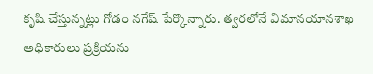కృషి చేస్తున్నట్లు గోడం నగేష్ పేర్కొన్నారు. త్వరలోనే విమానయానశాఖ అధికారులు ప్రక్రియను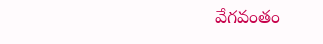వేగవంతం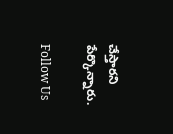చేస్తారని పేర్కొన్నారు.

Follow Us